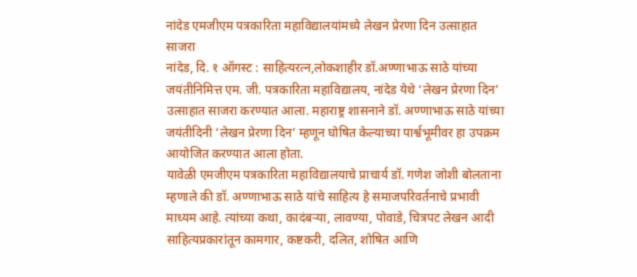नांदेड एमजीएम पत्रकारिता महाविद्यालयांमध्ये लेखन प्रेरणा दिन उत्साहात साजरा
नांदेड, दि. १ ऑगस्ट : साहित्यरत्न,लोकशाहीर डॉ.अण्णाभाऊ साठे यांच्या जयंतीनिमित्त एम. जी. पत्रकारिता महाविद्यालय, नांदेड येथे ‘लेखन प्रेरणा दिन’ उत्साहात साजरा करण्यात आला. महाराष्ट्र शासनाने डॉ. अण्णाभाऊ साठे यांच्या जयंतीदिनी ‘लेखन प्रेरणा दिन’ म्हणून घोषित केल्याच्या पार्श्वभूमीवर हा उपक्रम आयोजित करण्यात आला होता.
यावेळी एमजीएम पत्रकारिता महाविद्यालयाचे प्राचार्य डॉ. गणेश जोशी बोलताना म्हणाले की डॉ. अण्णाभाऊ साठे यांचे साहित्य हे समाजपरिवर्तनाचे प्रभावी माध्यम आहे. त्यांच्या कथा, कादंबऱ्या, लावण्या, पोवाडे, चित्रपट लेखन आदी साहित्यप्रकारांतून कामगार, कष्टकरी, दलित, शोषित आणि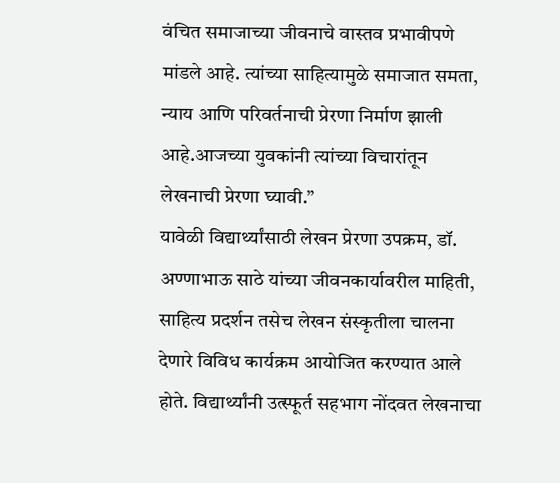वंचित समाजाच्या जीवनाचे वास्तव प्रभावीपणे मांडले आहे. त्यांच्या साहित्यामुळे समाजात समता, न्याय आणि परिवर्तनाची प्रेरणा निर्माण झाली आहे.आजच्या युवकांनी त्यांच्या विचारांतून लेखनाची प्रेरणा घ्यावी.”
यावेळी विद्यार्थ्यांसाठी लेखन प्रेरणा उपक्रम, डॉ. अण्णाभाऊ साठे यांच्या जीवनकार्यावरील माहिती, साहित्य प्रदर्शन तसेच लेखन संस्कृतीला चालना देणारे विविध कार्यक्रम आयोजित करण्यात आले होते. विद्यार्थ्यांनी उत्स्फूर्त सहभाग नोंदवत लेखनाचा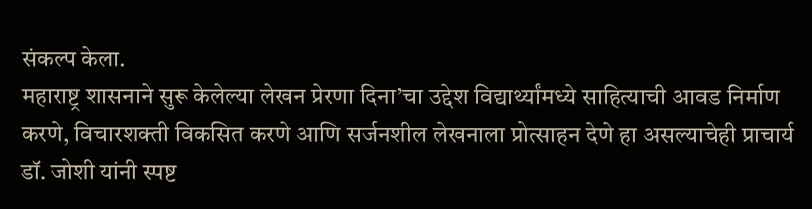संकल्प केला.
महाराष्ट्र शासनाने सुरू केलेल्या लेखन प्रेरणा दिना’चा उद्देश विद्यार्थ्यांमध्ये साहित्याची आवड निर्माण करणे, विचारशक्ती विकसित करणे आणि सर्जनशील लेखनाला प्रोत्साहन देणे हा असल्याचेही प्राचार्य डॉ. जोशी यांनी स्पष्ट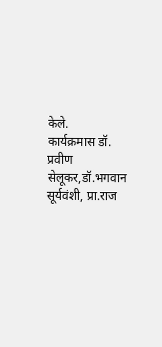केले.
कार्यक्रमास डॉ. प्रवीण सेलूकर,डॉ.भगवान सूर्यवंशी, प्रा.राज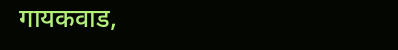गायकवाड,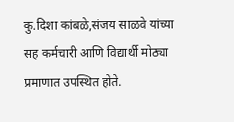कु.दिशा कांबळे,संजय साळवे यांच्या सह कर्मचारी आणि विद्यार्थी मोठ्या प्रमाणात उपस्थित होते.